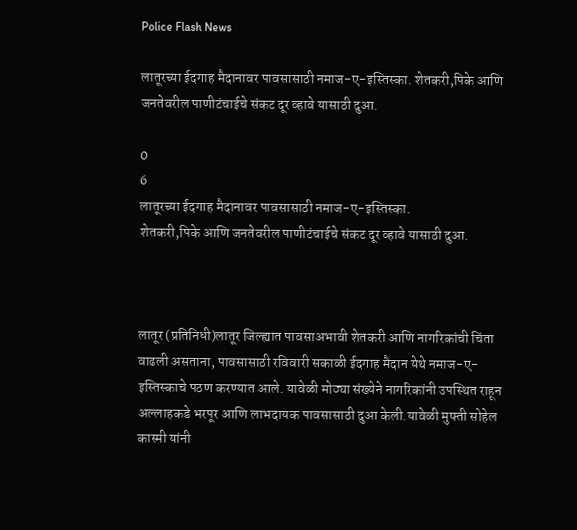Police Flash News

लातूरच्या ईदगाह मैदानावर पावसासाठी नमाज-ए-इस्तिस्का. शेतकरी,पिके आणि जनतेवरील पाणीटंचाईचे संकट दूर व्हावे यासाठी दुआ.

0
6
लातूरच्या ईदगाह मैदानावर पावसासाठी नमाज-ए-इस्तिस्का.
शेतकरी,पिके आणि जनतेवरील पाणीटंचाईचे संकट दूर व्हावे यासाठी दुआ.



लातूर (प्रतिनिधी)लातूर जिल्ह्यात पावसाअभावी शेतकरी आणि नागरिकांची चिंता वाढली असताना, पावसासाठी रविवारी सकाळी ईदगाह मैदान येथे नमाज-ए-इस्तिस्काचे पठण करण्यात आले. यावेळी मोठ्या संख्येने नागरिकांनी उपस्थित राहून अल्लाहकडे भरपूर आणि लाभदायक पावसासाठी दुआ केली.यावेळी मुफ्ती सोहेल कास्मी यांनी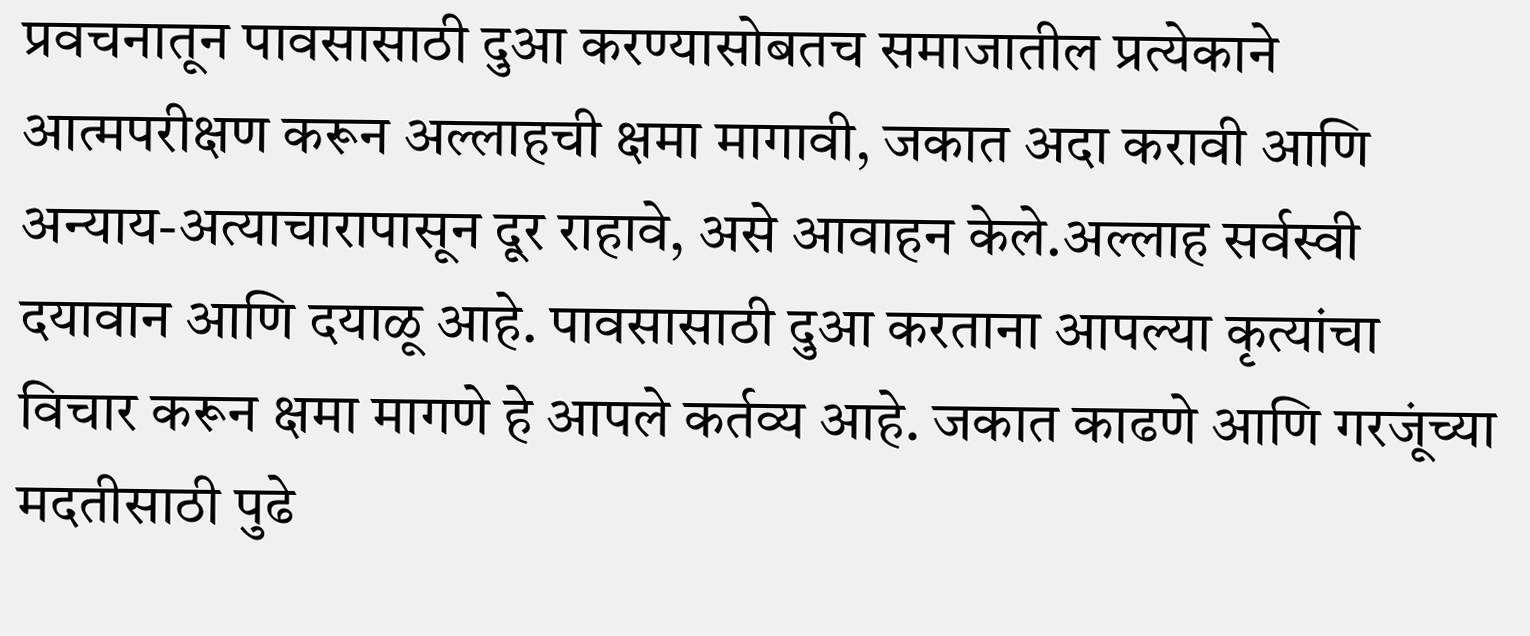प्रवचनातून पावसासाठी दुआ करण्यासोबतच समाजातील प्रत्येकाने आत्मपरीक्षण करून अल्लाहची क्षमा मागावी, जकात अदा करावी आणि अन्याय-अत्याचारापासून दूर राहावे, असे आवाहन केले.अल्लाह सर्वस्वी दयावान आणि दयाळू आहे. पावसासाठी दुआ करताना आपल्या कृत्यांचा विचार करून क्षमा मागणे हे आपले कर्तव्य आहे. जकात काढणे आणि गरजूंच्या मदतीसाठी पुढे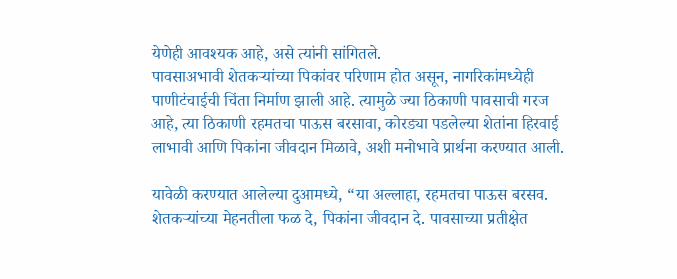येणेही आवश्यक आहे, असे त्यांनी सांगितले.
पावसाअभावी शेतकऱ्यांच्या पिकांवर परिणाम होत असून, नागरिकांमध्येही पाणीटंचाईची चिंता निर्माण झाली आहे. त्यामुळे ज्या ठिकाणी पावसाची गरज आहे, त्या ठिकाणी रहमतचा पाऊस बरसावा, कोरड्या पडलेल्या शेतांना हिरवाई लाभावी आणि पिकांना जीवदान मिळावे, अशी मनोभावे प्रार्थना करण्यात आली.

यावेळी करण्यात आलेल्या दुआमध्ये, “या अल्लाहा, रहमतचा पाऊस बरसव. शेतकऱ्यांच्या मेहनतीला फळ दे, पिकांना जीवदान दे. पावसाच्या प्रतीक्षेत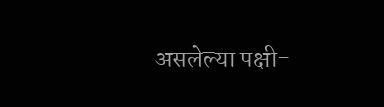असलेल्या पक्षी-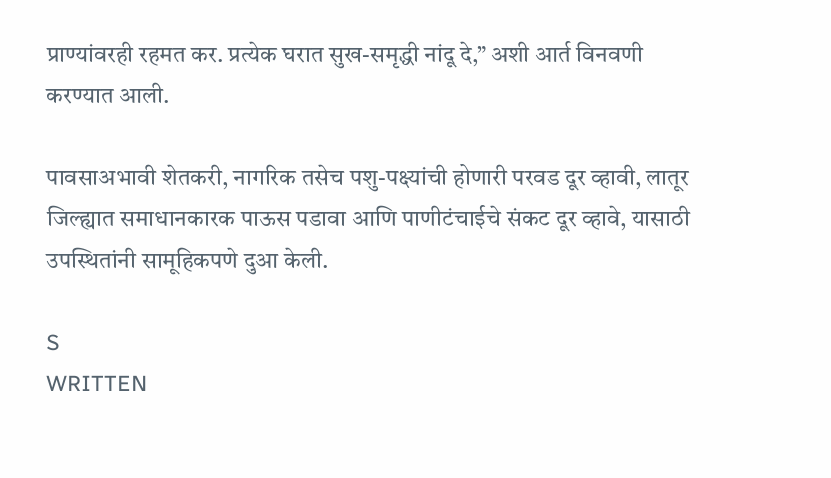प्राण्यांवरही रहमत कर. प्रत्येक घरात सुख-समृद्धी नांदू दे,” अशी आर्त विनवणी करण्यात आली.

पावसाअभावी शेतकरी, नागरिक तसेच पशु-पक्ष्यांची होणारी परवड दूर व्हावी, लातूर जिल्ह्यात समाधानकारक पाऊस पडावा आणि पाणीटंचाईचे संकट दूर व्हावे, यासाठी उपस्थितांनी सामूहिकपणे दुआ केली.

S
WRITTEN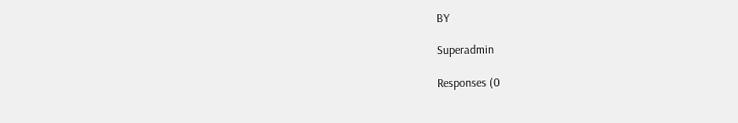BY

Superadmin

Responses (0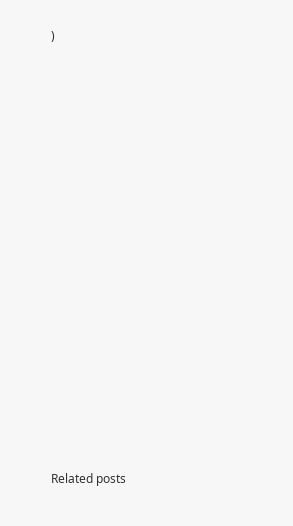)



















Related posts